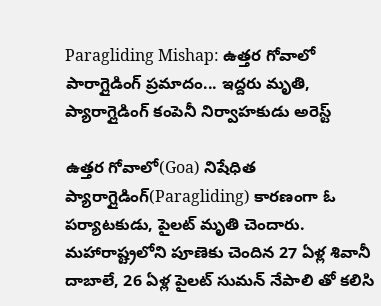Paragliding Mishap: ఉత్తర గోవాలో పారాగ్లైడింగ్ ప్రమాదం... ఇద్దరు మృతి, ప్యారాగ్లైడింగ్ కంపెనీ నిర్వాహకుడు అరెస్ట్

ఉత్తర గోవాలో(Goa) నిషేధిత ప్యారాగ్లైడింగ్(Paragliding) కారణంగా ఓ పర్యాటకుడు, పైలట్ మృతి చెందారు. మహారాష్ట్రలోని పూణెకు చెందిన 27 ఏళ్ల శివానీ దాబాలే, 26 ఏళ్ల పైలట్ సుమన్ నేపాలి తో కలిసి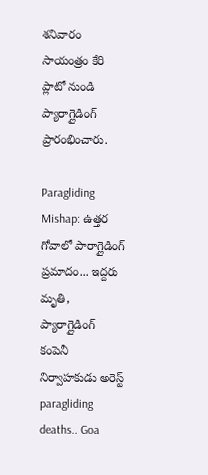శనివారం సాయంత్రం కేరి ప్లాటో నుండి ప్యారాగ్లైడింగ్ ప్రారంభించారు.

Paragliding Mishap: ఉత్తర గోవాలో పారాగ్లైడింగ్ ప్రమాదం... ఇద్దరు మృతి, ప్యారాగ్లైడింగ్ కంపెనీ నిర్వాహకుడు అరెస్ట్
paragliding deaths.. Goa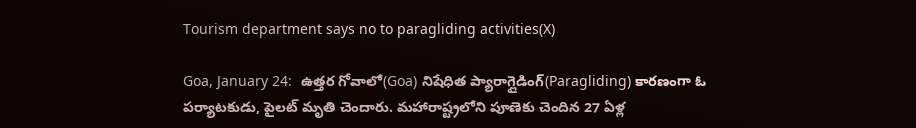Tourism department says no to paragliding activities(X)

Goa, January 24:  ఉత్తర గోవాలో(Goa) నిషేధిత ప్యారాగ్లైడింగ్(Paragliding) కారణంగా ఓ పర్యాటకుడు, పైలట్ మృతి చెందారు. మహారాష్ట్రలోని పూణెకు చెందిన 27 ఏళ్ల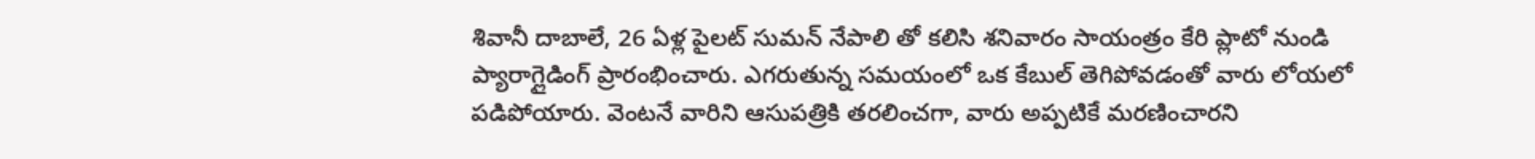శివానీ దాబాలే, 26 ఏళ్ల పైలట్ సుమన్ నేపాలి తో కలిసి శనివారం సాయంత్రం కేరి ప్లాటో నుండి ప్యారాగ్లైడింగ్ ప్రారంభించారు. ఎగరుతున్న సమయంలో ఒక కేబుల్ తెగిపోవడంతో వారు లోయలో పడిపోయారు. వెంటనే వారిని ఆసుపత్రికి తరలించగా, వారు అప్పటికే మరణించారని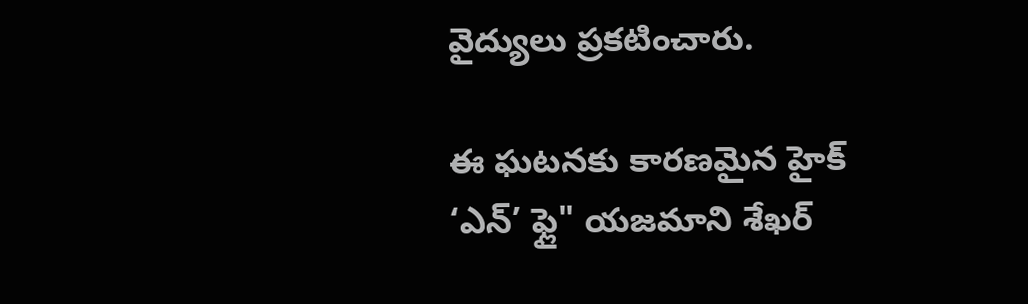వైద్యులు ప్రకటించారు.

ఈ ఘటనకు కారణమైన హైక్ ‘ఎన్’ ఫ్లై" యజమాని శేఖర్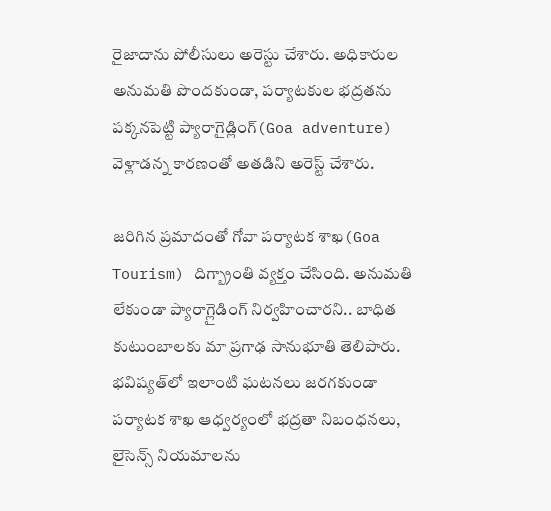రైజాదాను పోలీసులు అరెస్టు చేశారు. అధికారుల అనుమతి పొందకుండా, పర్యాటకుల భద్రతను పక్కనపెట్టి ప్యారాగైడ్లింగ్(Goa adventure) వెళ్లాడన్న కారణంతో అతడిని అరెస్ట్ చేశారు.

జరిగిన ప్రమాదంతో గోవా పర్యాటక శాఖ(Goa Tourism) దిగ్బ్రాంతి వ్యక్తం చేసింది. అనుమతి లేకుండా ప్యారాగ్లైడింగ్ నిర్వహించారని.. బాధిత కుటుంబాలకు మా ప్రగాఢ సానుభూతి తెలిపారు. భవిష్యత్‌లో ఇలాంటి ఘటనలు జరగకుండా పర్యాటక శాఖ ఆధ్వర్యంలో భద్రతా నిబంధనలు, లైసెన్స్ నియమాలను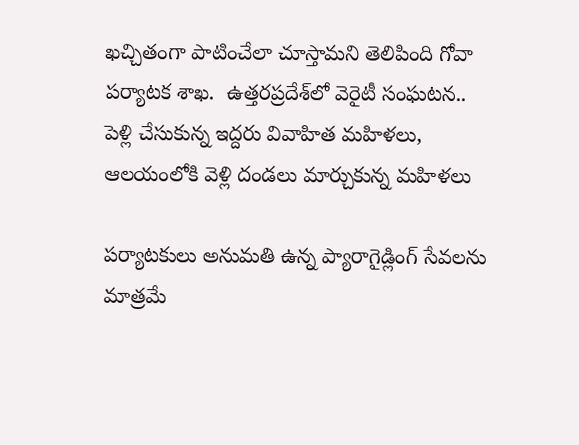ఖచ్చితంగా పాటించేలా చూస్తామని తెలిపింది గోవా పర్యాటక శాఖ.  ఉత్తరప్రదేశ్‌లో వెరైటీ సంఘటన.. పెళ్లి చేసుకున్న ఇద్దరు వివాహిత మహిళలు, ఆలయంలోకి వెళ్లి దండలు మార్చుకున్న మహిళలు

పర్యాటకులు అనుమతి ఉన్న ప్యారాగైడ్లింగ్ సేవలను మాత్రమే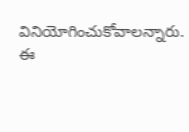వినియోగించుకోవాలన్నారు. ఈ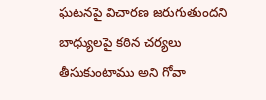ఘటనపై విచారణ జరుగుతుందని బాధ్యులపై కఠిన చర్యలు తీసుకుంటాము అని గోవా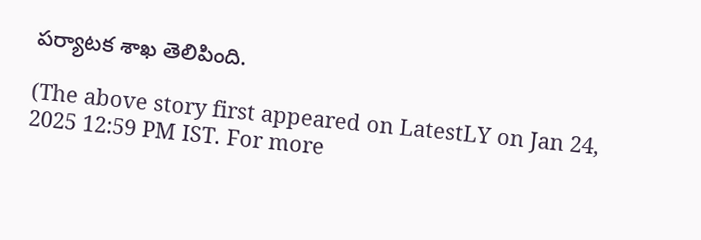పర్యాటక శాఖ తెలిపింది.

(The above story first appeared on LatestLY on Jan 24, 2025 12:59 PM IST. For more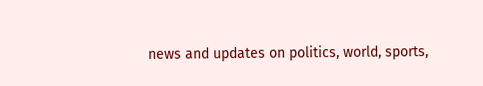news and updates on politics, world, sports,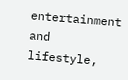entertainment and lifestyle,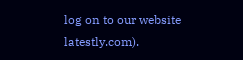log on to our website latestly.com).